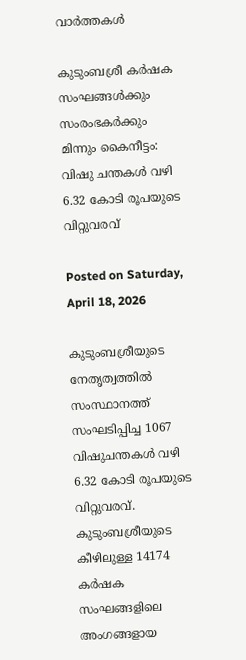വാര്‍ത്തകള്‍

കുടുംബശ്രീ കർഷക സംഘങ്ങൾക്കും സംരംഭകർക്കും മിന്നും കൈനീട്ടം: വിഷു ചന്തകൾ വഴി 6.32 കോടി രൂപയുടെ വിറ്റുവരവ്

Posted on Saturday, April 18, 2026

കുടുംബശ്രീയുടെ നേതൃത്വത്തിൽ സംസ്ഥാനത്ത് സംഘടിപ്പിച്ച 1067 വിഷുചന്തകൾ വഴി 6.32 കോടി രൂപയുടെ വിറ്റുവരവ്. കുടുംബശ്രീയുടെ കീഴിലുള്ള 14174 കർഷക സംഘങ്ങളിലെ അംഗങ്ങളായ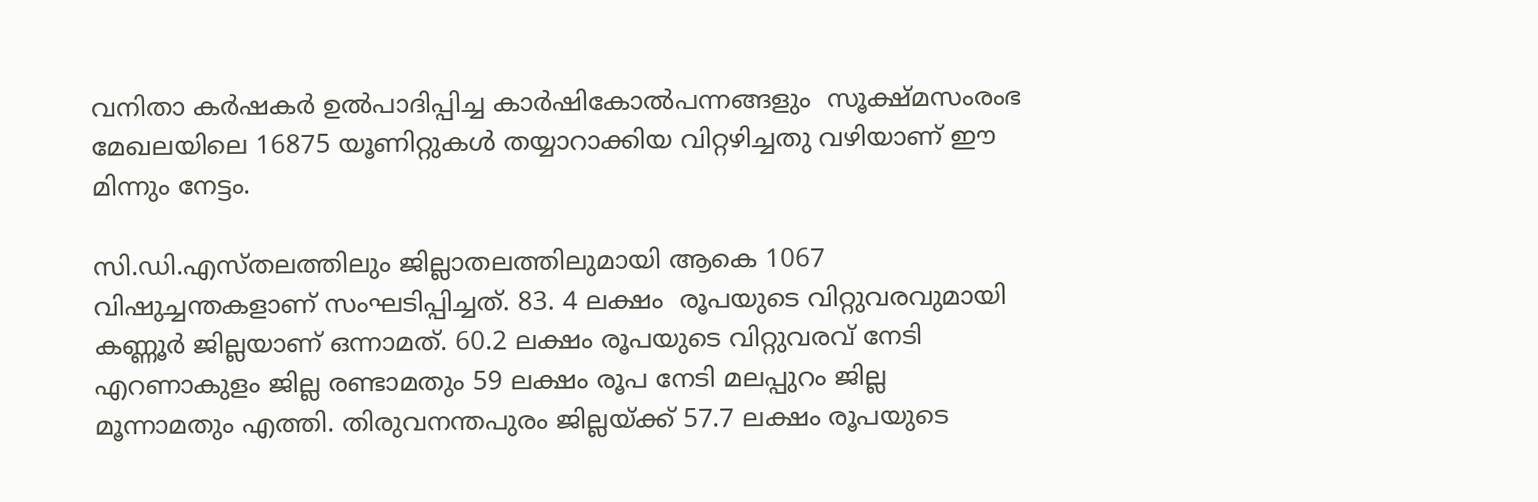വനിതാ കർഷകർ ഉൽപാദിപ്പിച്ച കാർഷികോൽപന്നങ്ങളും  സൂക്ഷ്മസംരംഭ മേഖലയിലെ 16875 യൂണിറ്റുകൾ തയ്യാറാക്കിയ വിറ്റഴിച്ചതു വഴിയാണ് ഈ മിന്നും നേട്ടം.

സി.ഡി.എസ്തലത്തിലും ജില്ലാതലത്തിലുമായി ആകെ 1067 വിഷുച്ചന്തകളാണ് സംഘടിപ്പിച്ചത്. 83. 4 ലക്ഷം  രൂപയുടെ വിറ്റുവരവുമായി കണ്ണൂർ ജില്ലയാണ് ഒന്നാമത്. 60.2 ലക്ഷം രൂപയുടെ വിറ്റുവരവ് നേടി എറണാകുളം ജില്ല രണ്ടാമതും 59 ലക്ഷം രൂപ നേടി മലപ്പുറം ജില്ല മൂന്നാമതും എത്തി. തിരുവനന്തപുരം ജില്ലയ്ക്ക് 57.7 ലക്ഷം രൂപയുടെ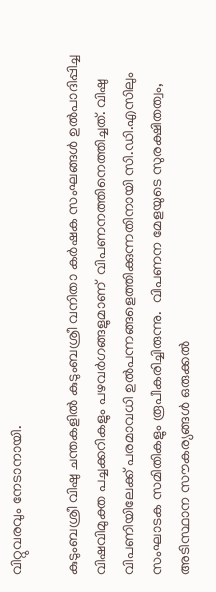വിറ്റുവരവും നേടാനായി.

കുടുംബശ്രീ വിഷു ചന്തകളിൽ കുടുംബശ്രീ വനിതാ കർഷക സംഘങ്ങൾ ഉൽപാദിപ്പിച്ച വിഷവിമുക്ത പച്ചക്കറികളും പഴവർഗങ്ങളുമാണ്  വിപണനത്തിനെത്തിച്ചത്. വിഷു വിപണിയിലേക്ക് പരമാവധി ഉൽപന്നങ്ങളെത്തിക്കുന്നതിനായി സി.ഡി.എസിലും സംഘാടക സമിതികളും രൂപീകരിച്ചിരുന്നു.  വിപണന മേളയുടെ സുരക്ഷിതത്വം, അടിസ്ഥാന സൗകര്യങ്ങൾ ഒരുക്കൽ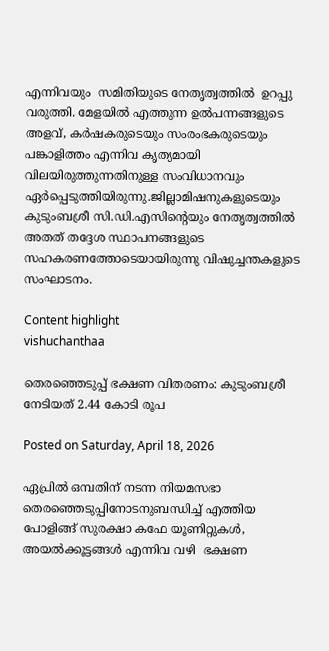എന്നിവയും  സമിതിയുടെ നേതൃത്വത്തിൽ  ഉറപ്പു വരുത്തി. മേളയിൽ എത്തുന്ന ഉൽപന്നങ്ങളുടെ അളവ്, കർഷകരുടെയും സംരംഭകരുടെയും പങ്കാളിത്തം എന്നിവ കൃത്യമായി വിലയിരുത്തുന്നതിനുള്ള സംവിധാനവും ഏർപ്പെടുത്തിയിരുന്നു.ജില്ലാമിഷനുകളുടെയും കുടുംബശ്രീ സി.ഡി.എസിന്റെയും നേതൃത്വത്തിൽ അതത് തദ്ദേശ സ്ഥാപനങ്ങളുടെ സഹകരണത്തോടെയായിരുന്നു വിഷുച്ചന്തകളുടെ സംഘാടനം.

Content highlight
vishuchanthaa

തെരഞ്ഞെടുപ്പ് ഭക്ഷണ വിതരണം: കുടുംബശ്രീ നേടിയത് 2.44 കോടി രൂപ

Posted on Saturday, April 18, 2026

ഏപ്രിൽ ഒമ്പതിന് നടന്ന നിയമസഭാ തെരഞ്ഞെടുപ്പിനോടനുബന്ധിച്ച് എത്തിയ പോളിങ്ങ് സുരക്ഷാ കഫേ യൂണിറ്റുകൾ, അയൽക്കൂട്ടങ്ങൾ എന്നിവ വഴി  ഭക്ഷണ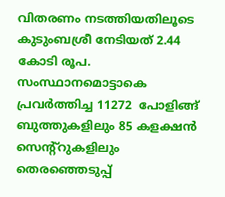വിതരണം നടത്തിയതിലൂടെ കുടുംബശ്രീ നേടിയത് 2.44 കോടി രൂപ. സംസ്ഥാനമൊട്ടാകെ പ്രവർത്തിച്ച 11272  പോളിങ്ങ് ബുത്തുകളിലും 85 കളക്ഷൻ സെന്റ്റുകളിലും തെരഞ്ഞെടുപ്പ്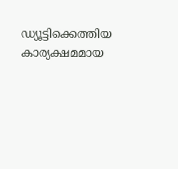ഡ്യൂട്ടിക്കെത്തിയ കാര്യക്ഷമമായ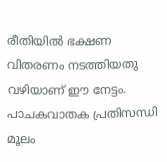രീതിയിൽ ഭക്ഷണ വിതരണം നടത്തിയതു വഴിയാണ് ഈ നേട്ടം. പാചകവാതക പ്രതിസന്ധി മൂലം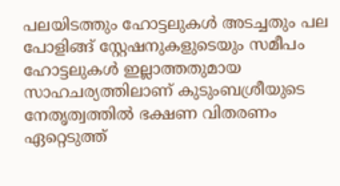പലയിടത്തും ഹോട്ടലുകൾ അടച്ചതും പല പോളിങ്ങ് സ്റ്റേഷനുകളുടെയും സമീപം ഹോട്ടലുകൾ ഇല്ലാത്തതുമായ സാഹചര്യത്തിലാണ് കുടുംബശ്രീയുടെ നേതൃത്വത്തിൽ ഭക്ഷണ വിതരണം ഏറ്റെടുത്ത്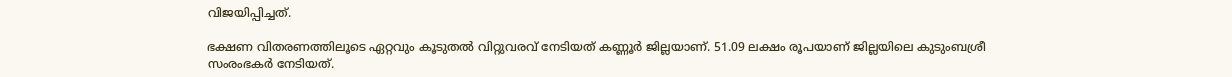വിജയിപ്പിച്ചത്.

ഭക്ഷണ വിതരണത്തിലൂടെ ഏറ്റവും കൂടുതൽ വിറ്റുവരവ് നേടിയത് കണ്ണൂർ ജില്ലയാണ്. 51.09 ലക്ഷം രൂപയാണ് ജില്ലയിലെ കുടുംബശ്രീ സംരംഭകർ നേടിയത്.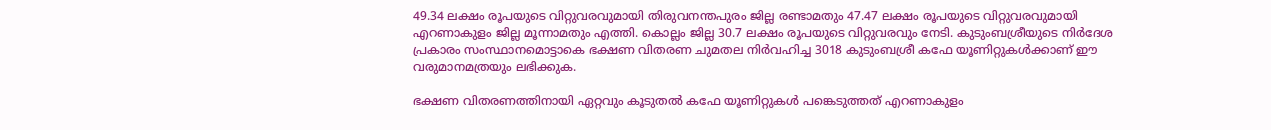49.34 ലക്ഷം രൂപയുടെ വിറ്റുവരവുമായി തിരുവനന്തപുരം ജില്ല രണ്ടാമതും 47.47 ലക്ഷം രൂപയുടെ വിറ്റുവരവുമായി എറണാകുളം ജില്ല മൂന്നാമതും എത്തി. കൊല്ലം ജില്ല 30.7 ലക്ഷം രൂപയുടെ വിറ്റുവരവും നേടി. കുടുംബശ്രീയുടെ നിർദേശ പ്രകാരം സംസ്ഥാനമൊട്ടാകെ ഭക്ഷണ വിതരണ ചുമതല നിർവഹിച്ച 3018 കുടുംബശ്രീ കഫേ യൂണിറ്റുകൾക്കാണ് ഈ വരുമാനമത്രയും ലഭിക്കുക.

ഭക്ഷണ വിതരണത്തിനായി ഏറ്റവും കൂടുതൽ കഫേ യൂണിറ്റുകൾ പങ്കെടുത്തത് എറണാകുളം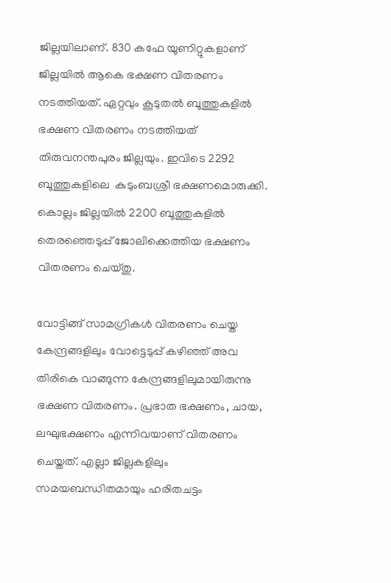ജില്ലയിലാണ്. 830 കഫേ യൂണിറ്റുകളാണ് ജില്ലയിൽ ആകെ ഭക്ഷണ വിതരണം നടത്തിയത്. ഏറ്റവും കൂടുതൽ ബൂത്തുകളിൽ ഭക്ഷണ വിതരണം നടത്തിയത് തിരുവനന്തപുരം ജില്ലയും. ഇവിടെ 2292 ബൂത്തുകളിലെ  കുടുംബശ്രീ ഭക്ഷണമൊരുക്കി. കൊല്ലം ജില്ലയിൽ 2200 ബൂത്തുകളിൽ തെരഞ്ഞെടുപ്പ് ജോലിക്കെത്തിയ ഭക്ഷണം വിതരണം ചെയ്തു.

വോട്ടിങ്ങ് സാമഗ്രികൾ വിതരണം ചെയ്ത കേന്ദ്രങ്ങളിലും വോട്ടെടുപ്പ് കഴിഞ്ഞ് അവ തിരികെ വാങ്ങുന്ന കേന്ദ്രങ്ങളിലുമായിരുന്നു ഭക്ഷണ വിതരണം. പ്രഭാത ഭക്ഷണം, ചായ, ലഘുഭക്ഷണം എന്നിവയാണ് വിതരണം ചെയ്തത്. എല്ലാ ജില്ലകളിലും സമയബന്ധിതമായും ഹരിതചട്ടം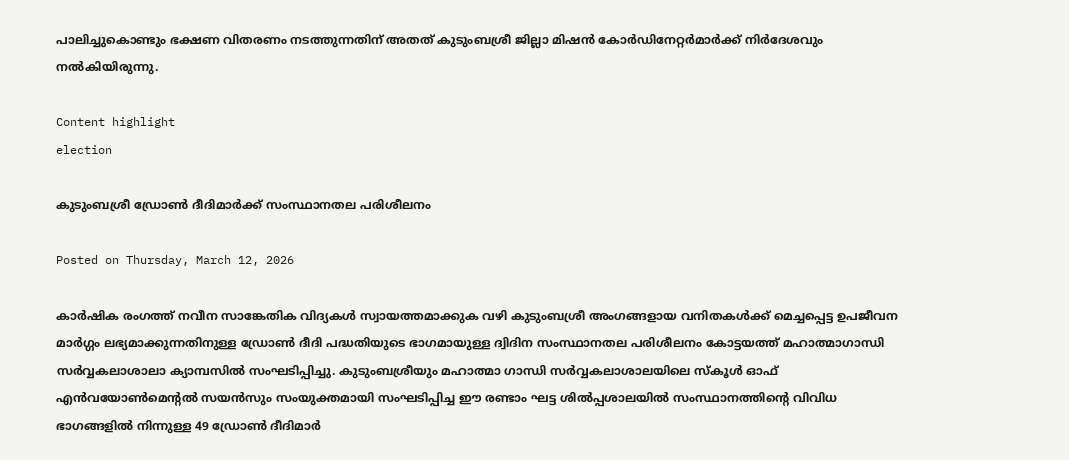പാലിച്ചുകൊണ്ടും ഭക്ഷണ വിതരണം നടത്തുന്നതിന് അതത് കുടുംബശ്രീ ജില്ലാ മിഷൻ കോർഡിനേറ്റർമാർക്ക് നിർദേശവും നൽകിയിരുന്നു.

Content highlight
election

കുടുംബശ്രീ ഡ്രോണ്‍ ദീദിമാര്‍ക്ക് സംസ്ഥാനതല പരിശീലനം

Posted on Thursday, March 12, 2026

കാര്‍ഷിക രംഗത്ത് നവീന സാങ്കേതിക വിദ്യകള്‍ സ്വായത്തമാക്കുക വഴി കുടുംബശ്രീ അംഗങ്ങളായ വനിതകള്‍ക്ക് മെച്ചപ്പെട്ട ഉപജീവന മാര്‍ഗ്ഗം ലഭ്യമാക്കുന്നതിനുള്ള ഡ്രോണ്‍ ദീദി പദ്ധതിയുടെ ഭാഗമായുള്ള ദ്വിദിന സംസ്ഥാനതല പരിശീലനം കോട്ടയത്ത് മഹാത്മാഗാന്ധി സര്‍വ്വകലാശാലാ ക്യാമ്പസില്‍ സംഘടിപ്പിച്ചു. കുടുംബശ്രീയും മഹാത്മാ ഗാന്ധി സര്‍വ്വകലാശാലയിലെ സ്‌കൂള്‍ ഓഫ് എന്‍വയോണ്‍മെന്റല്‍ സയന്‍സും സംയുക്തമായി സംഘടിപ്പിച്ച ഈ രണ്ടാം ഘട്ട ശില്‍പ്പശാലയില്‍ സംസ്ഥാനത്തിന്റെ വിവിധ ഭാഗങ്ങളില്‍ നിന്നുള്ള 49 ഡ്രോണ്‍ ദീദിമാര്‍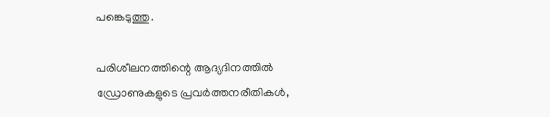പങ്കെടുത്തു.

പരിശീലനത്തിന്റെ ആദ്യദിനത്തില്‍ ഡ്രോണുകളുടെ പ്രവര്‍ത്തനരീതികള്‍,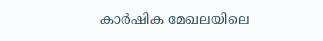കാര്‍ഷിക മേഖലയിലെ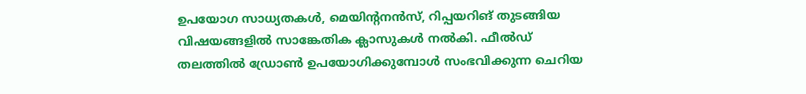ഉപയോഗ സാധ്യതകള്‍, മെയിന്റനന്‍സ്, റിപ്പയറിങ് തുടങ്ങിയ വിഷയങ്ങളില്‍ സാങ്കേതിക ക്ലാസുകള്‍ നല്‍കി. ഫീല്‍ഡ് തലത്തില്‍ ഡ്രോണ്‍ ഉപയോഗിക്കുമ്പോള്‍ സംഭവിക്കുന്ന ചെറിയ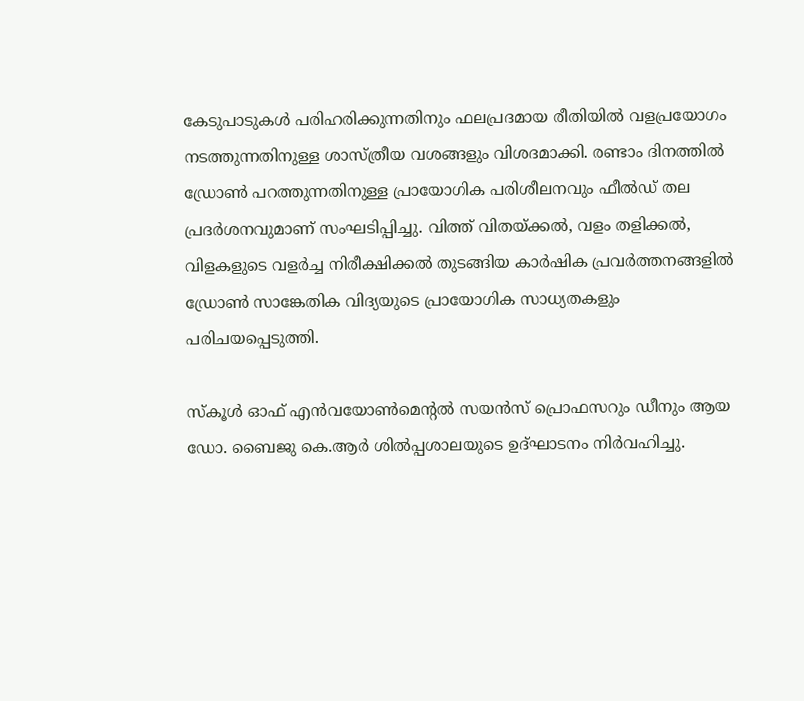കേടുപാടുകള്‍ പരിഹരിക്കുന്നതിനും ഫലപ്രദമായ രീതിയില്‍ വളപ്രയോഗം നടത്തുന്നതിനുള്ള ശാസ്ത്രീയ വശങ്ങളും വിശദമാക്കി. രണ്ടാം ദിനത്തില്‍ ഡ്രോണ്‍ പറത്തുന്നതിനുള്ള പ്രായോഗിക പരിശീലനവും ഫീല്‍ഡ് തല പ്രദര്‍ശനവുമാണ് സംഘടിപ്പിച്ചു. വിത്ത് വിതയ്ക്കല്‍, വളം തളിക്കല്‍, വിളകളുടെ വളര്‍ച്ച നിരീക്ഷിക്കല്‍ തുടങ്ങിയ കാര്‍ഷിക പ്രവര്‍ത്തനങ്ങളില്‍ ഡ്രോണ്‍ സാങ്കേതിക വിദ്യയുടെ പ്രായോഗിക സാധ്യതകളും പരിചയപ്പെടുത്തി.

സ്‌കൂള്‍ ഓഫ് എന്‍വയോണ്‍മെന്റല്‍ സയന്‍സ് പ്രൊഫസറും ഡീനും ആയ ഡോ. ബൈജു കെ.ആര്‍ ശില്‍പ്പശാലയുടെ ഉദ്ഘാടനം നിര്‍വഹിച്ചു.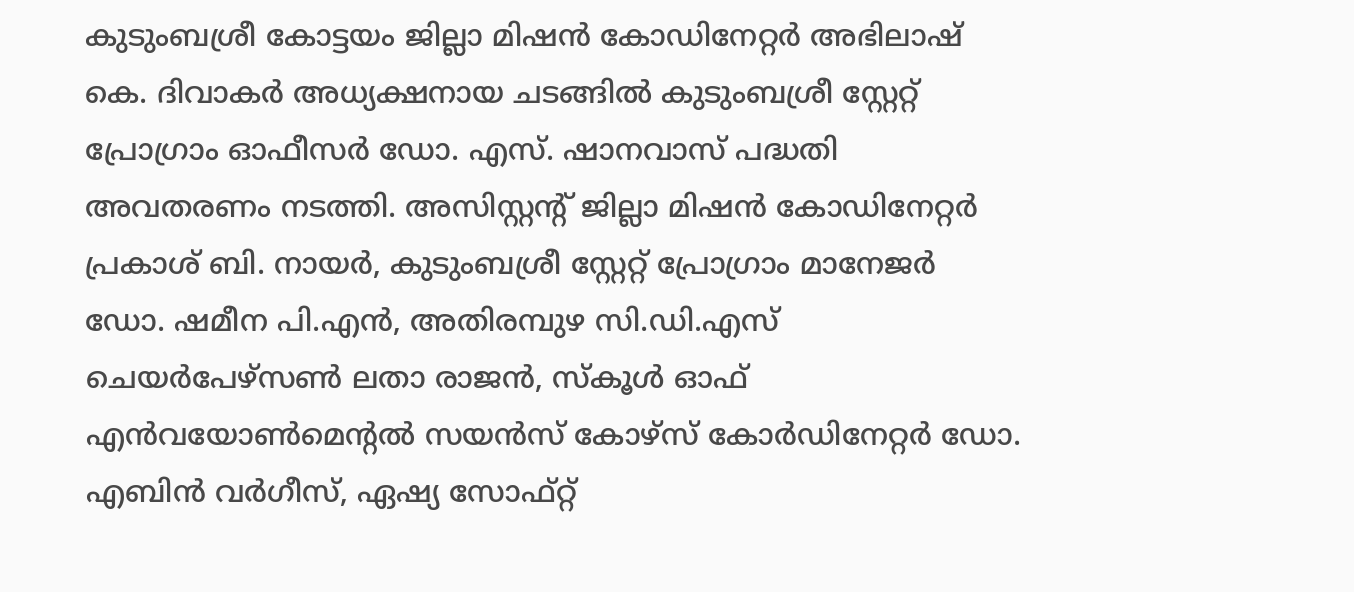കുടുംബശ്രീ കോട്ടയം ജില്ലാ മിഷന്‍ കോഡിനേറ്റര്‍ അഭിലാഷ് കെ. ദിവാകര്‍ അധ്യക്ഷനായ ചടങ്ങില്‍ കുടുംബശ്രീ സ്റ്റേറ്റ് പ്രോഗ്രാം ഓഫീസര്‍ ഡോ. എസ്. ഷാനവാസ് പദ്ധതി അവതരണം നടത്തി. അസിസ്റ്റന്റ് ജില്ലാ മിഷന്‍ കോഡിനേറ്റര്‍ പ്രകാശ് ബി. നായര്‍, കുടുംബശ്രീ സ്റ്റേറ്റ് പ്രോഗ്രാം മാനേജര്‍ ഡോ. ഷമീന പി.എന്‍, അതിരമ്പുഴ സി.ഡി.എസ് ചെയര്‍പേഴ്‌സണ്‍ ലതാ രാജന്‍, സ്‌കൂള്‍ ഓഫ് എന്‍വയോണ്‍മെന്റല്‍ സയന്‍സ് കോഴ്സ് കോര്‍ഡിനേറ്റര്‍ ഡോ. എബിന്‍ വര്‍ഗീസ്, ഏഷ്യ സോഫ്റ്റ്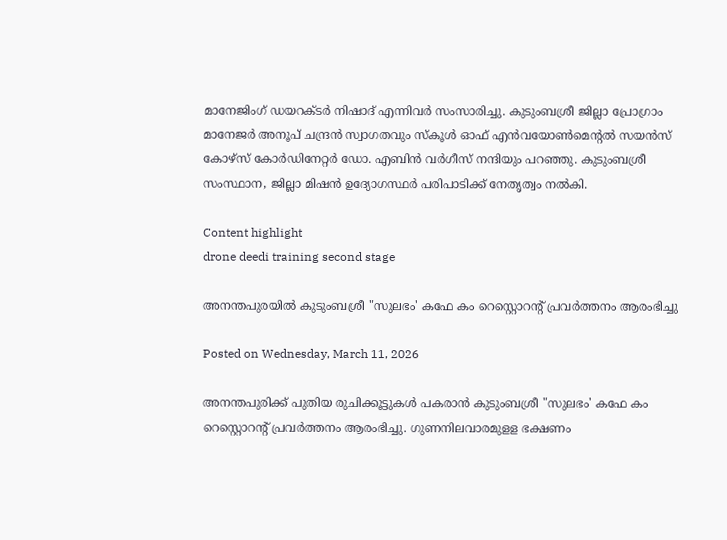മാനേജിംഗ് ഡയറക്ടര്‍ നിഷാദ് എന്നിവര്‍ സംസാരിച്ചു. കുടുംബശ്രീ ജില്ലാ പ്രോഗ്രാം മാനേജര്‍ അനൂപ് ചന്ദ്രന്‍ സ്വാഗതവും സ്‌കൂള്‍ ഓഫ് എന്‍വയോണ്‍മെന്റല്‍ സയന്‍സ് കോഴ്‌സ് കോര്‍ഡിനേറ്റര്‍ ഡോ. എബിന്‍ വര്‍ഗീസ് നന്ദിയും പറഞ്ഞു. കുടുംബശ്രീ സംസ്ഥാന, ജില്ലാ മിഷന്‍ ഉദ്യോഗസ്ഥര്‍ പരിപാടിക്ക് നേതൃത്വം നല്‍കി.

Content highlight
drone deedi training second stage

അനന്തപുരയിൽ കുടുംബശ്രീ "സുലഭം' കഫേ കം റെസ്റ്റൊറന്റ് പ്രവർത്തനം ആരംഭിച്ചു

Posted on Wednesday, March 11, 2026

അനന്തപുരിക്ക് പുതിയ രുചിക്കൂട്ടുകൾ പകരാൻ കുടുംബശ്രീ "സുലഭം' കഫേ കം റെസ്റ്റൊറന്റ് പ്രവർത്തനം ആരംഭിച്ചു. ഗുണനിലവാരമുളള ഭക്ഷണം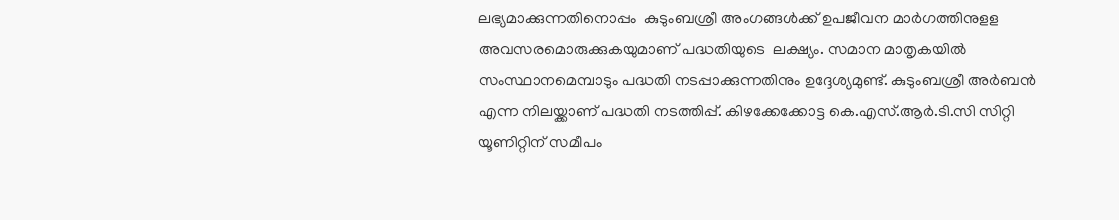ലഭ്യമാക്കുന്നതിനൊപ്പം  കുടുംബശ്രീ അംഗങ്ങൾക്ക് ഉപജീവന മാർഗത്തിനുളള അവസരമൊരുക്കുകയുമാണ് പദ്ധതിയുടെ  ലക്ഷ്യം. സമാന മാതൃകയിൽ സംസ്ഥാനമെമ്പാടും പദ്ധതി നടപ്പാക്കുന്നതിനും ഉദ്ദേശ്യമുണ്ട്. കുടുംബശ്രീ അർബൻ എന്ന നിലയ്ക്കാണ് പദ്ധതി നടത്തിപ്പ്. കിഴക്കേക്കോട്ട കെ.എസ്.ആർ.ടി.സി സിറ്റി യൂണിറ്റിന് സമീപം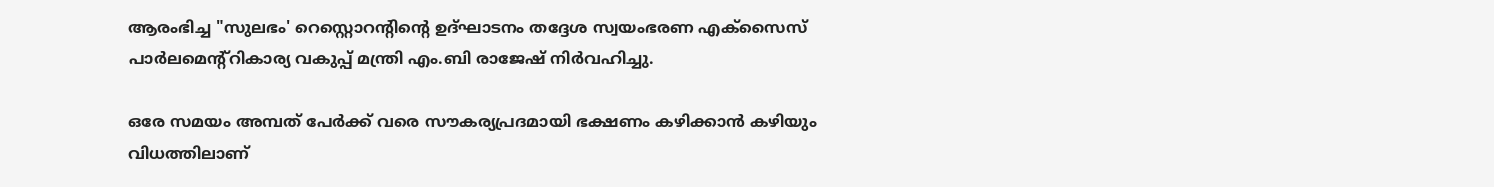ആരംഭിച്ച "സുലഭം' റെസ്റ്റൊറന്റിന്റെ ഉദ്ഘാടനം തദ്ദേശ സ്വയംഭരണ എക്സൈസ് പാർലമെന്റ്റികാര്യ വകുപ്പ് മന്ത്രി എം.ബി രാജേഷ് നിർവഹിച്ചു.

ഒരേ സമയം അമ്പത് പേർക്ക് വരെ സൗകര്യപ്രദമായി ഭക്ഷണം കഴിക്കാൻ കഴിയും വിധത്തിലാണ്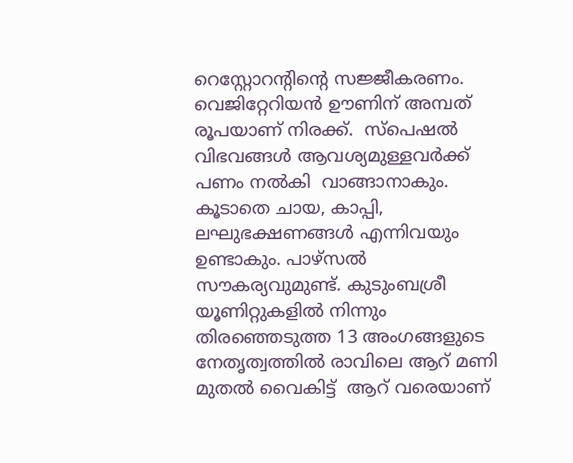റെസ്റ്റോറന്റിന്റെ സജ്ജീകരണം.  വെജിറ്റേറിയൻ ഊണിന് അമ്പത് രൂപയാണ് നിരക്ക്.  സ്പെഷൽ വിഭവങ്ങൾ ആവശ്യമുള്ളവർക്ക് പണം നൽകി  വാങ്ങാനാകും. കൂടാതെ ചായ, കാപ്പി, ലഘുഭക്ഷണങ്ങൾ എന്നിവയും ഉണ്ടാകും. പാഴ്സൽ സൗകര്യവുമുണ്ട്. കുടുംബശ്രീ യൂണിറ്റുകളിൽ നിന്നും തിരഞ്ഞെടുത്ത 13 അംഗങ്ങളുടെ നേതൃത്വത്തിൽ രാവിലെ ആറ് മണി മുതൽ വൈകിട്ട്  ആറ് വരെയാണ്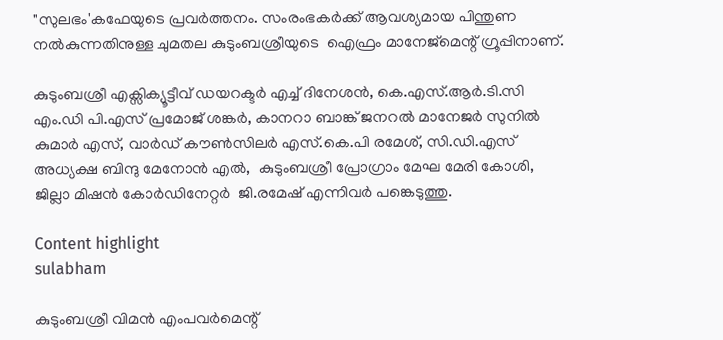"സുലഭം'കഫേയുടെ പ്രവർത്തനം. സംരംഭകർക്ക് ആവശ്യമായ പിന്തുണ നൽകുന്നതിനുള്ള ചുമതല കുടുംബശ്രീയുടെ  ഐഫ്രം മാനേജ്മെന്റ് ഗ്രൂപ്പിനാണ്.

കുടുംബശ്രീ എക്സിക്യൂട്ടീവ് ഡയറക്ടർ എച്ച് ദിനേശൻ, കെ.എസ്.ആർ.ടി.സി എം.ഡി പി.എസ് പ്രമോജ് ശങ്കർ, കാനറാ ബാങ്ക് ജനറൽ മാനേജർ സുനിൽ കുമാർ എസ്, വാർഡ് കൗൺസിലർ എസ്.കെ.പി രമേശ്, സി.ഡി.എസ് അധ്യക്ഷ ബിന്ദു മേനോൻ എൽ,  കുടുംബശ്രീ പ്രോഗ്രാം മേഘ മേരി കോശി, ജില്ലാ മിഷൻ കോർഡിനേറ്റർ  ജി.രമേഷ് എന്നിവർ പങ്കെടുത്തു.

Content highlight
sulabham

കുടുംബശ്രീ വിമൻ എംപവർമെന്റ്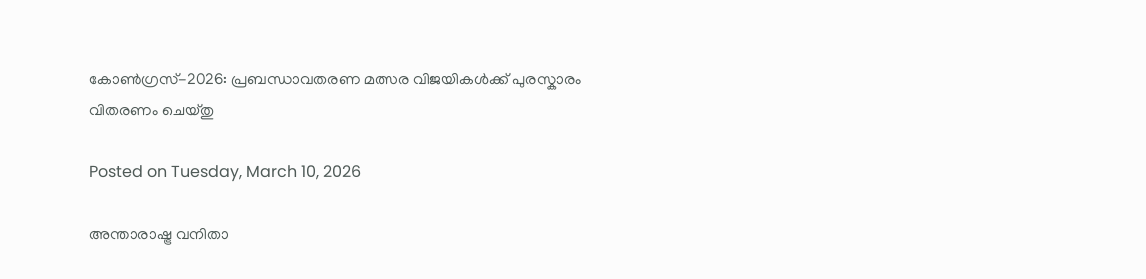കോൺഗ്രസ്-2026: പ്രബന്ധാവതരണ മത്സര വിജയികൾക്ക് പുരസ്കാരം വിതരണം ചെയ്തു

Posted on Tuesday, March 10, 2026

അന്താരാഷ്ട്ര വനിതാ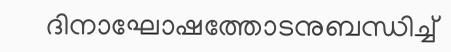ദിനാഘോഷത്തോടനുബന്ധിച്ച്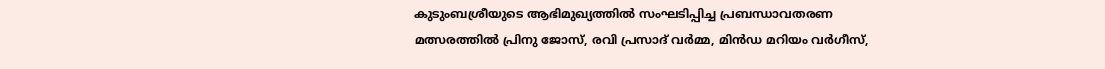കുടുംബശ്രീയുടെ ആഭിമുഖ്യത്തിൽ സംഘടിപ്പിച്ച പ്രബന്ധാവതരണ മത്സരത്തിൽ പ്രിനു ജോസ്, രവി പ്രസാദ് വർമ്മ, മിൻഡ മറിയം വർഗീസ്,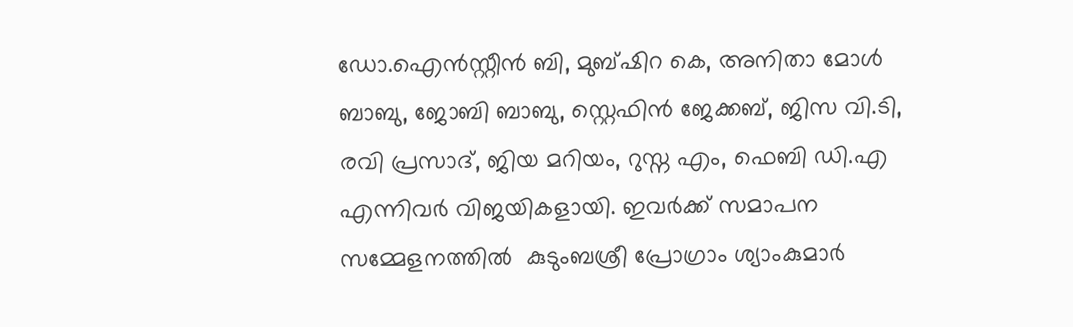ഡോ.ഐൻസ്റ്റീൻ ബി, മുബ്ഷിറ കെ, അനിതാ മോൾ ബാബു, ജോബി ബാബു, സ്റ്റെഫിൻ ജേക്കബ്, ജിസ വി.ടി, രവി പ്രസാദ്, ജിയ മറിയം, റുസ്ന എം, ഫെബി ഡി.എ എന്നിവർ വിജയികളായി. ഇവർക്ക് സമാപന സമ്മേളനത്തിൽ  കുടുംബശ്രീ പ്രോഗ്രാം ശ്യാംകുമാർ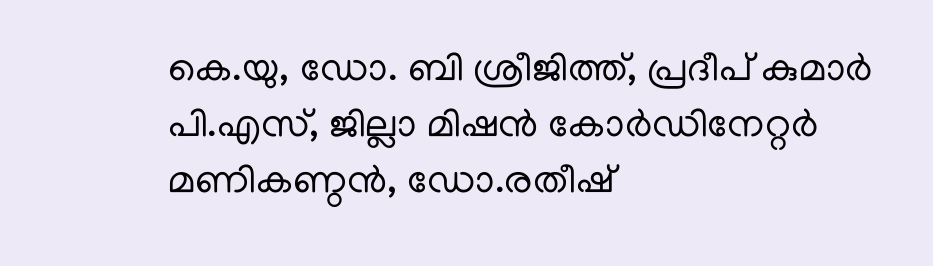കെ.യു, ഡോ. ബി ശ്രീജിത്ത്, പ്രദീപ് കുമാർ പി.എസ്, ജില്ലാ മിഷൻ കോർഡിനേറ്റർ മണികണ്ഠൻ, ഡോ.രതീഷ്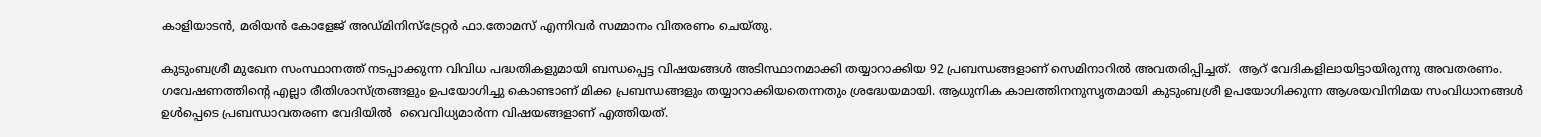കാളിയാടൻ, മരിയൻ കോളേജ് അഡ്മിനിസ്ട്രേറ്റർ ഫാ.തോമസ് എന്നിവർ സമ്മാനം വിതരണം ചെയ്തു.

കുടുംബശ്രീ മുഖേന സംസ്ഥാനത്ത് നടപ്പാക്കുന്ന വിവിധ പദ്ധതികളുമായി ബന്ധപ്പെട്ട വിഷയങ്ങൾ അടിസ്ഥാനമാക്കി തയ്യാറാക്കിയ 92 പ്രബന്ധങ്ങളാണ് സെമിനാറിൽ അവതരിപ്പിച്ചത്.  ആറ് വേദികളിലായിട്ടായിരുന്നു അവതരണം. ഗവേഷണത്തിന്റെ എല്ലാ രീതിശാസ്ത്രങ്ങളും ഉപയോഗിച്ചു കൊണ്ടാണ് മിക്ക പ്രബന്ധങ്ങളും തയ്യാറാക്കിയതെന്നതും ശ്രദ്ധേയമായി. ആധുനിക കാലത്തിനനുസൃതമായി കുടുംബശ്രീ ഉപയോഗിക്കുന്ന ആശയവിനിമയ സംവിധാനങ്ങൾ ഉൾപ്പെടെ പ്രബന്ധാവതരണ വേദിയിൽ  വൈവിധ്യമാർന്ന വിഷയങ്ങളാണ് എത്തിയത്.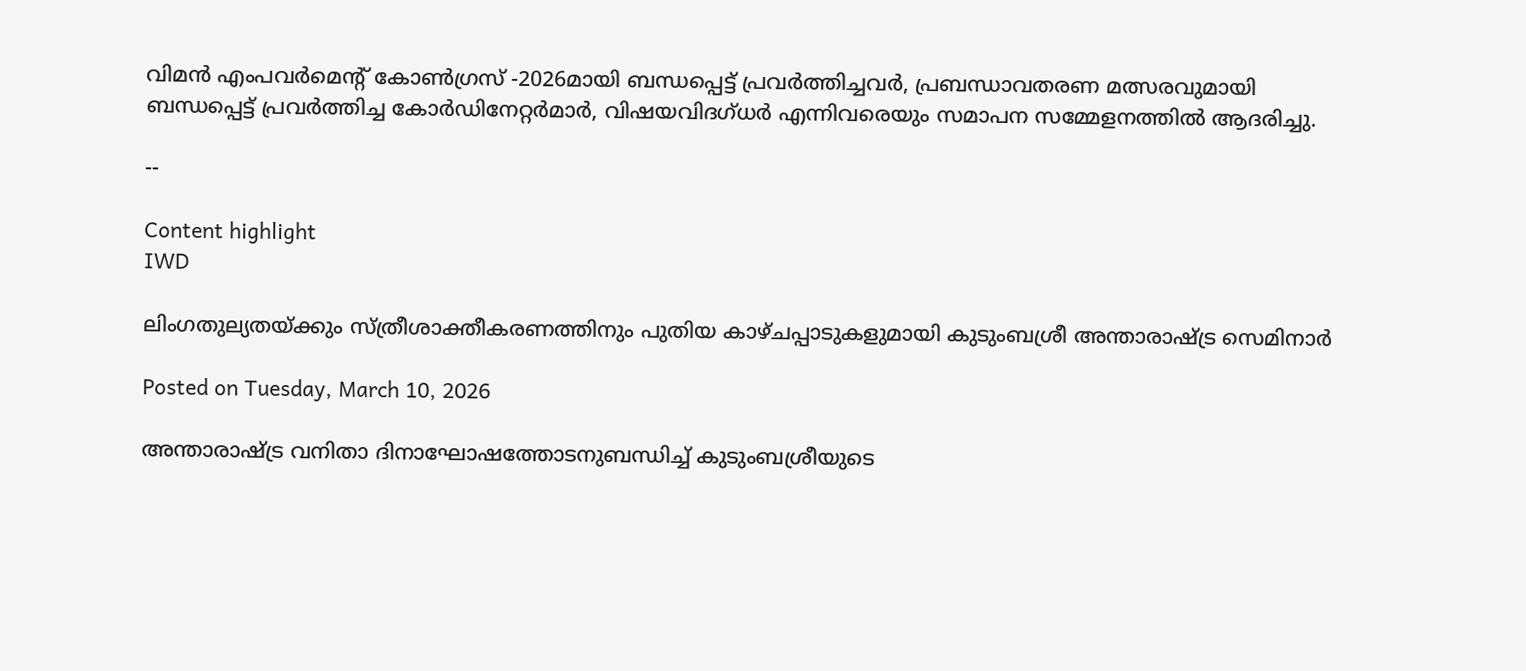വിമൻ എംപവർമെന്റ് കോൺഗ്രസ് -2026മായി ബന്ധപ്പെട്ട് പ്രവർത്തിച്ചവർ, പ്രബന്ധാവതരണ മത്സരവുമായി ബന്ധപ്പെട്ട് പ്രവർത്തിച്ച കോർഡിനേറ്റർമാർ, വിഷയവിദഗ്ധർ എന്നിവരെയും സമാപന സമ്മേളനത്തിൽ ആദരിച്ചു.

--

Content highlight
IWD

ലിംഗതുല്യതയ്ക്കും സ്ത്രീശാക്തീകരണത്തിനും പുതിയ കാഴ്ചപ്പാടുകളുമായി കുടുംബശ്രീ അന്താരാഷ്ട്ര സെമിനാർ

Posted on Tuesday, March 10, 2026

അന്താരാഷ്ട്ര വനിതാ ദിനാഘോഷത്തോടനുബന്ധിച്ച് കുടുംബശ്രീയുടെ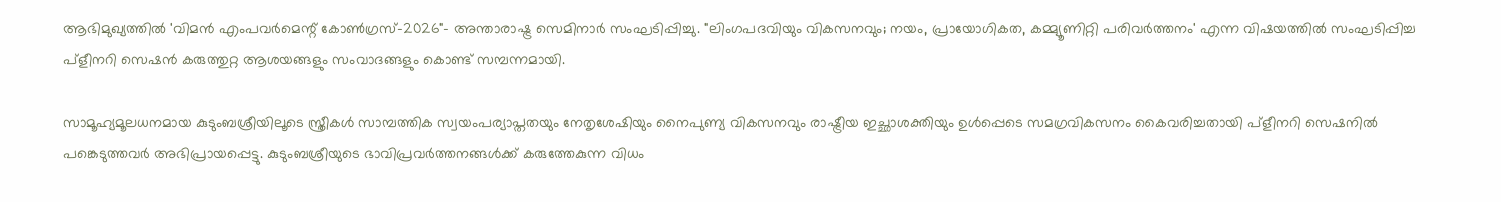ആഭിമുഖ്യത്തിൽ 'വിമൻ എംപവർമെന്റ് കോൺഗ്രസ്-2026"- അന്താരാഷ്ട്ര സെമിനാർ സംഘടിപ്പിച്ചു. "ലിംഗപദവിയും വികസനവും; നയം, പ്രായോഗികത, കമ്മ്യൂണിറ്റി പരിവർത്തനം' എന്ന വിഷയത്തിൽ സംഘടിപ്പിച്ച പ്ളീനറി സെഷൻ കരുത്തുറ്റ ആശയങ്ങളും സംവാദങ്ങളും കൊണ്ട് സമ്പന്നമായി.

സാമൂഹ്യമൂലധനമായ കുടുംബശ്രീയിലൂടെ സ്ത്രീകൾ സാമ്പത്തിക സ്വയംപര്യാപ്തതയും നേതൃശേഷിയും നൈപുണ്യ വികസനവും രാഷ്ട്രീയ ഇച്ഛാശക്തിയും ഉൾപ്പെടെ സമഗ്രവികസനം കൈവരിച്ചതായി പ്ളീനറി സെഷനിൽ പങ്കെടുത്തവർ അഭിപ്രായപ്പെട്ടു. കുടുംബശ്രീയുടെ ഭാവിപ്രവർത്തനങ്ങൾക്ക് കരുത്തേകുന്ന വിധം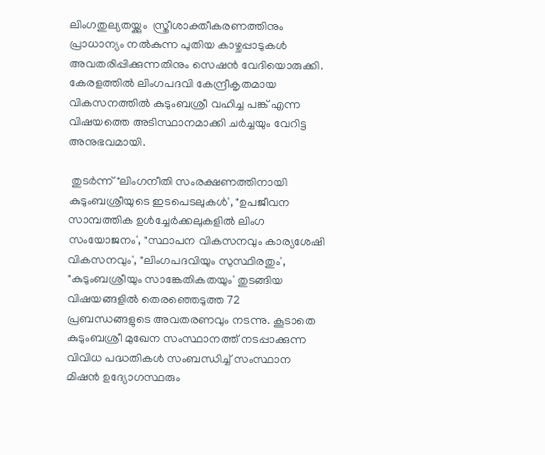ലിംഗതുല്യതയ്ക്കും  സ്ത്രീശാക്തീകരണത്തിനും പ്രാധാന്യം നൽകുന്ന പുതിയ കാഴ്ചപ്പാടുകൾ അവതരിപ്പിക്കുന്നതിനും സെഷൻ വേദിയൊരുക്കി. കേരളത്തിൽ ലിംഗപദവി കേന്ദ്രീകൃതമായ വികസനത്തിൽ കുടുംബശ്രീ വഹിച്ച പങ്ക് എന്ന വിഷയത്തെ അടിസ്ഥാനമാക്കി ചർച്ചയും വേറിട്ട അനുഭവമായി.

 തുടർന്ന് "ലിംഗനീതി സംരക്ഷണത്തിനായി കുടുംബശ്രീയുടെ ഇടപെടലുകൾ', "ഉപജീവന സാമ്പത്തിക ഉൾച്ചേർക്കലുകളിൽ ലിംഗ സംയോജനം', "സ്ഥാപന വികസനവും കാര്യശേഷി വികസനവും', "ലിംഗപദവിയും സുസ്ഥിരതും', "കുടുംബശ്രീയും സാങ്കേതികതയും' തുടങ്ങിയ വിഷയങ്ങളിൽ തെരഞ്ഞെടുത്ത 72 പ്രബന്ധങ്ങളുടെ അവതരണവും നടന്നു. കൂടാതെ കുടുംബശ്രീ മുഖേന സംസ്ഥാനത്ത് നടപ്പാക്കുന്ന വിവിധ പദ്ധതികൾ സംബന്ധിച്ച് സംസ്ഥാന മിഷൻ ഉദ്യോഗസ്ഥരും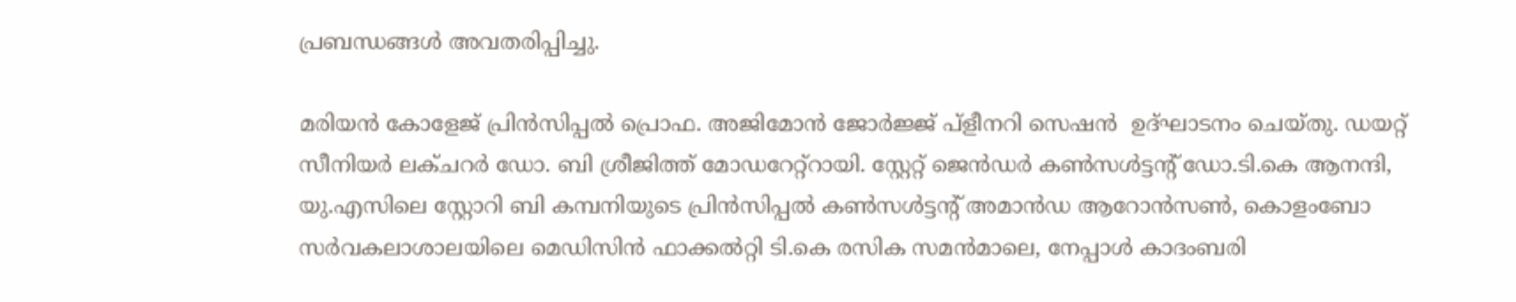പ്രബന്ധങ്ങൾ അവതരിപ്പിച്ചു.

മരിയൻ കോളേജ് പ്രിൻസിപ്പൽ പ്രൊഫ. അജിമോൻ ജോർജ്ജ് പ്ളീനറി സെഷൻ  ഉദ്ഘാടനം ചെയ്തു. ഡയറ്റ് സീനിയർ ലക്ചറർ ഡോ. ബി ശ്രീജിത്ത് മോഡറേറ്റ്റായി. സ്റ്റേറ്റ് ജെൻഡർ കൺസൾട്ടന്റ് ഡോ.ടി.കെ ആനന്ദി, യു.എസിലെ സ്റ്റോറി ബി കമ്പനിയുടെ പ്രിൻസിപ്പൽ കൺസൾട്ടന്റ് അമാൻഡ ആറോൻസൺ, കൊളംബോ സർവകലാശാലയിലെ മെഡിസിൻ ഫാക്കൽറ്റി ടി.കെ രസിക സമൻമാലെ, നേപ്പാൾ കാദംബരി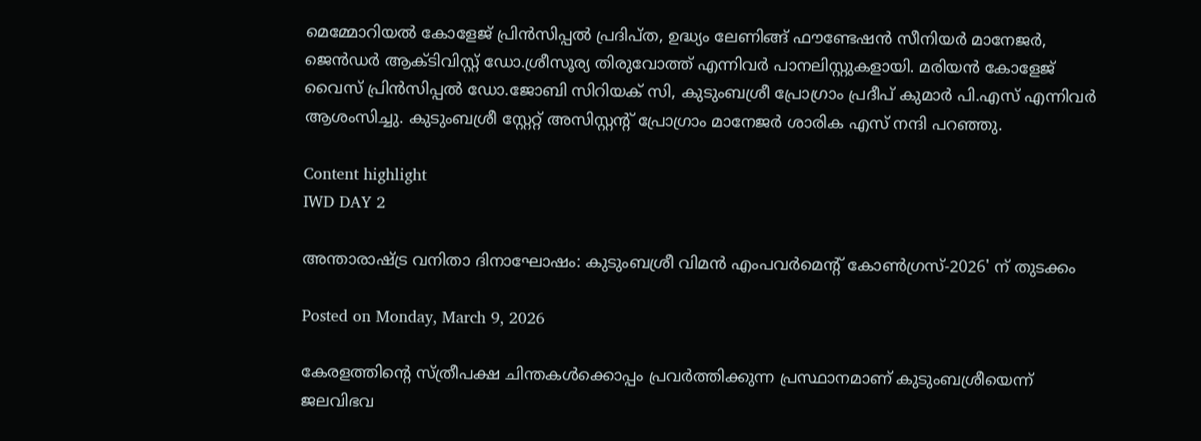മെമ്മോറിയൽ കോളേജ് പ്രിൻസിപ്പൽ പ്രദിപ്ത, ഉദ്ധ്യം ലേണിങ്ങ് ഫൗണ്ടേഷൻ സീനിയർ മാനേജർ, ജെൻഡർ ആക്ടിവിസ്റ്റ് ഡോ.ശ്രീസൂര്യ തിരുവോത്ത് എന്നിവർ പാനലിസ്റ്റുകളായി. മരിയൻ കോളേജ് വൈസ് പ്രിൻസിപ്പൽ ഡോ.ജോബി സിറിയക് സി, കുടുംബശ്രീ പ്രോഗ്രാം പ്രദീപ് കുമാർ പി.എസ് എന്നിവർ ആശംസിച്ചു. കുടുംബശ്രീ സ്റ്റേറ്റ് അസിസ്റ്റന്റ് പ്രോഗ്രാം മാനേജർ ശാരിക എസ് നന്ദി പറഞ്ഞു.

Content highlight
IWD DAY 2

അന്താരാഷ്ട്ര വനിതാ ദിനാഘോഷം: കുടുംബശ്രീ വിമൻ എംപവർമെന്റ് കോൺഗ്രസ്-2026' ന് തുടക്കം

Posted on Monday, March 9, 2026

കേരളത്തിന്റെ സ്ത്രീപക്ഷ ചിന്തകൾക്കൊപ്പം പ്രവർത്തിക്കുന്ന പ്രസ്ഥാനമാണ് കുടുംബശ്രീയെന്ന് ജലവിഭവ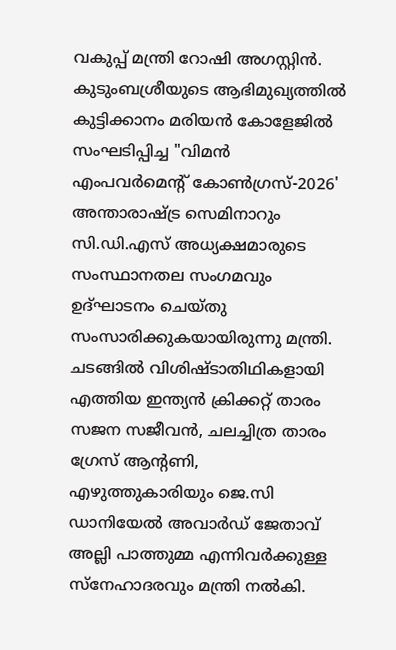വകുപ്പ് മന്ത്രി റോഷി അഗസ്റ്റിൻ. കുടുംബശ്രീയുടെ ആഭിമുഖ്യത്തിൽ കുട്ടിക്കാനം മരിയൻ കോളേജിൽ സംഘടിപ്പിച്ച "വിമൻ എംപവർമെന്റ് കോൺഗ്രസ്-2026'  അന്താരാഷ്ട്ര സെമിനാറും സി.ഡി.എസ് അധ്യക്ഷമാരുടെ സംസ്ഥാനതല സംഗമവും ഉദ്ഘാടനം ചെയ്തു സംസാരിക്കുകയായിരുന്നു മന്ത്രി. ചടങ്ങിൽ വിശിഷ്ടാതിഥികളായി എത്തിയ ഇന്ത്യൻ ക്രിക്കറ്റ് താരം സജന സജീവൻ, ചലച്ചിത്ര താരം ഗ്രേസ് ആന്റണി, എഴുത്തുകാരിയും ജെ.സി ഡാനിയേൽ അവാർഡ് ജേതാവ് അല്ലി പാത്തുമ്മ എന്നിവർക്കുള്ള സ്നേഹാദരവും മന്ത്രി നൽകി.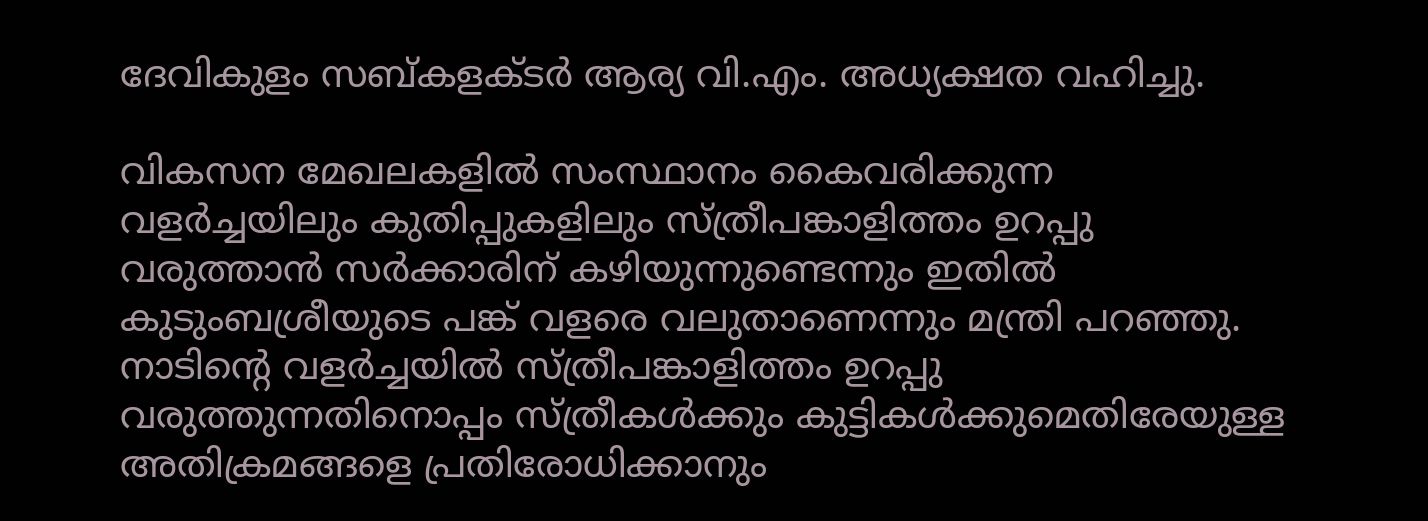ദേവികുളം സബ്കളക്ടർ ആര്യ വി.എം. അധ്യക്ഷത വഹിച്ചു.

വികസന മേഖലകളിൽ സംസ്ഥാനം കൈവരിക്കുന്ന വളർച്ചയിലും കുതിപ്പുകളിലും സ്ത്രീപങ്കാളിത്തം ഉറപ്പു വരുത്താൻ സർക്കാരിന് കഴിയുന്നുണ്ടെന്നും ഇതിൽ കുടുംബശ്രീയുടെ പങ്ക് വളരെ വലുതാണെന്നും മന്ത്രി പറഞ്ഞു. നാടിന്റെ വളർച്ചയിൽ സ്ത്രീപങ്കാളിത്തം ഉറപ്പു വരുത്തുന്നതിനൊപ്പം സ്ത്രീകൾക്കും കുട്ടികൾക്കുമെതിരേയുള്ള അതിക്രമങ്ങളെ പ്രതിരോധിക്കാനും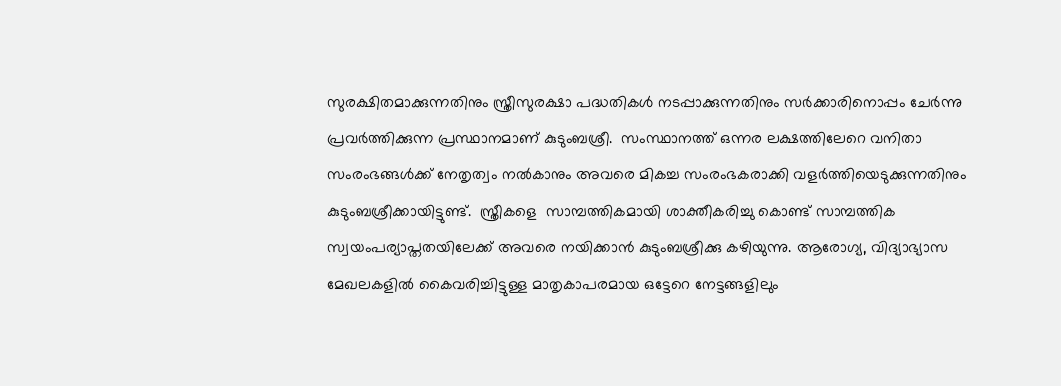സുരക്ഷിതമാക്കുന്നതിനും സ്ത്രീസുരക്ഷാ പദ്ധതികൾ നടപ്പാക്കുന്നതിനും സർക്കാരിനൊപ്പം ചേർന്നു പ്രവർത്തിക്കുന്ന പ്രസ്ഥാനമാണ് കുടുംബശ്രീ.  സംസ്ഥാനത്ത് ഒന്നര ലക്ഷത്തിലേറെ വനിതാ സംരംഭങ്ങൾക്ക് നേതൃത്വം നൽകാനും അവരെ മികച്ച സംരംഭകരാക്കി വളർത്തിയെടുക്കുന്നതിനും കുടുംബശ്രീക്കായിട്ടുണ്ട്.  സ്ത്രീകളെ  സാമ്പത്തികമായി ശാക്തീകരിച്ചു കൊണ്ട് സാമ്പത്തിക സ്വയംപര്യാപ്തതയിലേക്ക് അവരെ നയിക്കാൻ കുടുംബശ്രീക്കു കഴിയുന്നു. ആരോഗ്യ, വിദ്യാഭ്യാസ മേഖലകളിൽ കൈവരിച്ചിട്ടുള്ള മാതൃകാപരമായ ഒട്ടേറെ നേട്ടങ്ങളിലും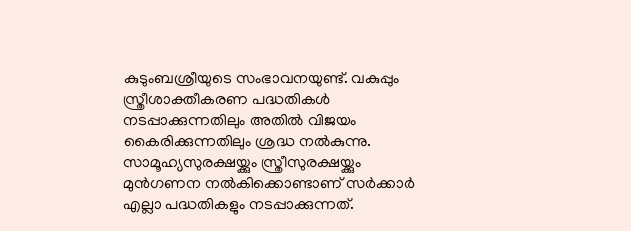കുടുംബശ്രീയുടെ സംഭാവനയുണ്ട്. വകുപ്പും സ്ത്രീശാക്തീകരണ പദ്ധതികൾ നടപ്പാക്കുന്നതിലും അതിൽ വിജയം കൈരിക്കുന്നതിലും ശ്രദ്ധ നൽകുന്നു. സാമൂഹ്യസുരക്ഷയ്ക്കും സ്ത്രീസുരക്ഷയ്ക്കും മുൻഗണന നൽകിക്കൊണ്ടാണ് സർക്കാർ എല്ലാ പദ്ധതികളും നടപ്പാക്കുന്നത്.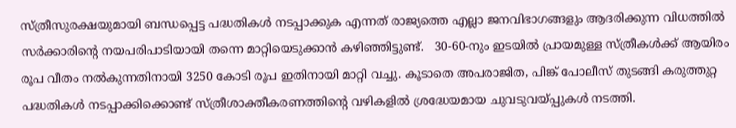സ്ത്രീസുരക്ഷയുമായി ബന്ധപ്പെട്ട പദ്ധതികൾ നടപ്പാക്കുക എന്നത് രാജ്യത്തെ എല്ലാ ജനവിഭാഗങ്ങളും ആദരിക്കുന്ന വിധത്തിൽ സർക്കാരിന്റെ നയപരിപാടിയായി തന്നെ മാറ്റിയെടുക്കാൻ കഴിഞ്ഞിട്ടുണ്ട്.   30-60-നും ഇടയിൽ പ്രായമുള്ള സ്ത്രീകൾക്ക് ആയിരം രൂപ വീതം നൽകുന്നതിനായി 3250 കോടി രൂപ ഇതിനായി മാറ്റി വച്ചു. കൂടാതെ അപരാജിത, പിങ്ക് പോലീസ് തുടങ്ങി കരുത്തുറ്റ പദ്ധതികൾ നടപ്പാക്കിക്കൊണ്ട് സ്ത്രീശാക്തീകരണത്തിന്റെ വഴികളിൽ ശ്രദ്ധേയമായ ചുവടുവയ്പ്പുകൾ നടത്തി.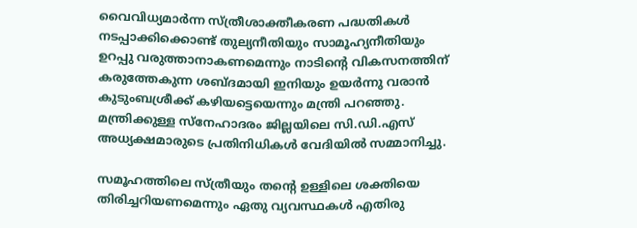വൈവിധ്യമാർന്ന സ്ത്രീശാക്തീകരണ പദ്ധതികൾ നടപ്പാക്കിക്കൊണ്ട് തുല്യനീതിയും സാമൂഹ്യനീതിയും ഉറപ്പു വരുത്താനാകണമെന്നും നാടിന്റെ വികസനത്തിന് കരുത്തേകുന്ന ശബ്ദമായി ഇനിയും ഉയർന്നു വരാൻ കുടുംബശ്രീക്ക് കഴിയട്ടെയെന്നും മന്ത്രി പറഞ്ഞു.
മന്ത്രിക്കുള്ള സ്നേഹാദരം ജില്ലയിലെ സി.ഡി.എസ് അധ്യക്ഷമാരുടെ പ്രതിനിധികൾ വേദിയിൽ സമ്മാനിച്ചു.

സമൂഹത്തിലെ സ്ത്രീയും തന്റെ ഉള്ളിലെ ശക്തിയെ തിരിച്ചറിയണമെന്നും ഏതു വ്യവസ്ഥകൾ എതിരു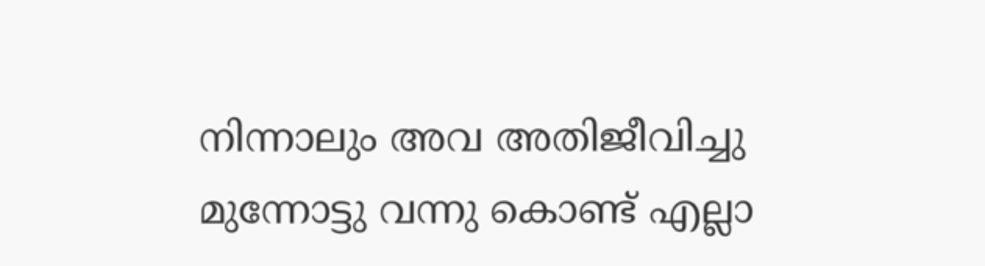നിന്നാലും അവ അതിജീവിച്ചു മുന്നോട്ടു വന്നു കൊണ്ട് എല്ലാ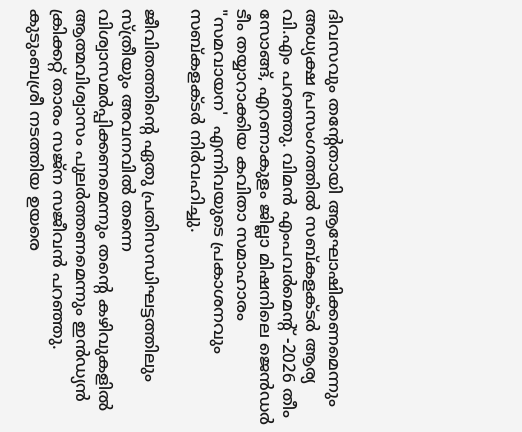ദിവസവും തന്റേതായി ആഘോഷിക്കണമെന്നും അധ്യക്ഷ പ്രസംഗത്തിൽ സബ്കളക്ടർ ആര്യ വി.എം പറഞ്ഞു. വിമൻ എംപവർമെന്റ് -2026 തീം സോങ്ങ്, എറണാകുളം ജില്ലാ മിഷനിലെ ജെൻഡർ ടീം തയ്യാറാക്കിയ കവിതാ സമാഹാരം "സമവായന'  എന്നിവയുടെ പ്രകാശനവും സബ്കളക്ടർ നിർവഹിച്ചു.

ജീവിതത്തിന്റെ ഏതു പ്രതിസന്ധിഘട്ടത്തിലും സ്ത്രീയും അവനവിൽ തന്നെ വിശ്വാസമർപ്പിക്കണമെന്നും തന്റെ കഴിവുകളിൽ ആത്മവിശ്വാസം പുലർത്തണമെന്നും ഇൻഡ്യൻ ക്രിക്കറ്റ് താരം സജ്ന സജീവൻ പറഞ്ഞു. കുടുംബശ്രീ നടത്തിയ ഉയരെ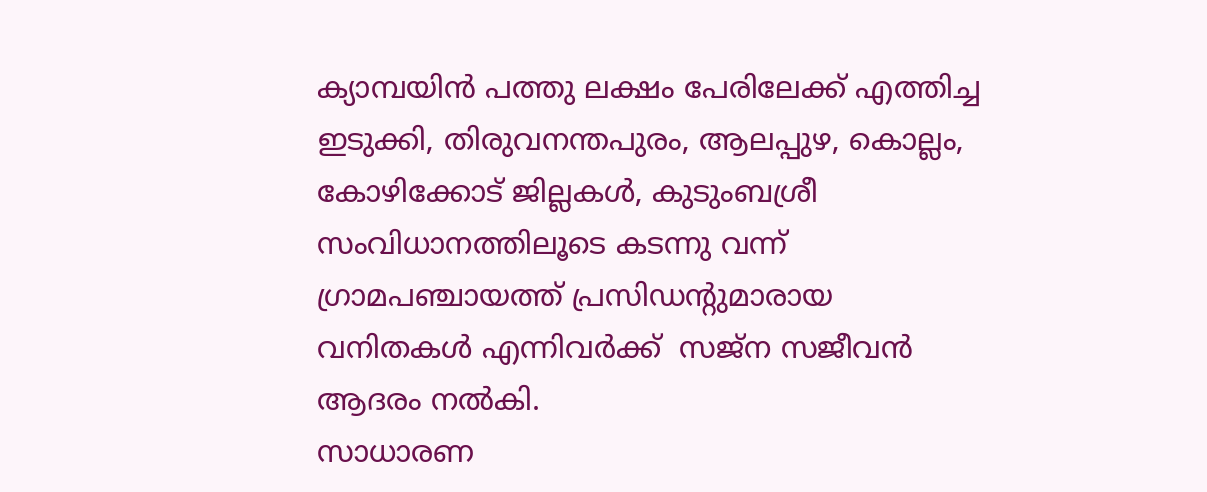ക്യാമ്പയിൻ പത്തു ലക്ഷം പേരിലേക്ക് എത്തിച്ച ഇടുക്കി, തിരുവനന്തപുരം, ആലപ്പുഴ, കൊല്ലം, കോഴിക്കോട് ജില്ലകൾ, കുടുംബശ്രീ സംവിധാനത്തിലൂടെ കടന്നു വന്ന് ഗ്രാമപഞ്ചായത്ത് പ്രസിഡന്റുമാരായ വനിതകൾ എന്നിവർക്ക്  സജ്ന സജീവൻ ആദരം നൽകി.
സാധാരണ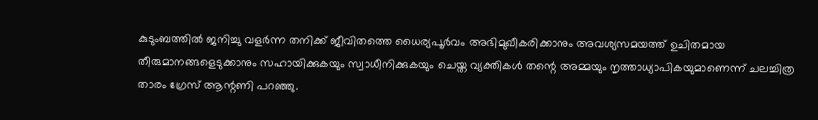കുടുംബത്തിൽ ജനിച്ചു വളർന്ന തനിക്ക് ജീവിതത്തെ ധൈര്യപൂർവം അഭിമുഖീകരിക്കാനും അവശ്യസമയത്ത് ഉചിതമായ തീരുമാനങ്ങളെടുക്കാനും സഹായിക്കുകയും സ്വാധീനിക്കുകയും ചെയ്ത വ്യക്തികൾ തന്റെ അമ്മയും നൃത്താധ്യാപികയുമാണെന്ന് ചലച്ചിത്ര താരം ഗ്രേസ് ആന്റണി പറഞ്ഞു.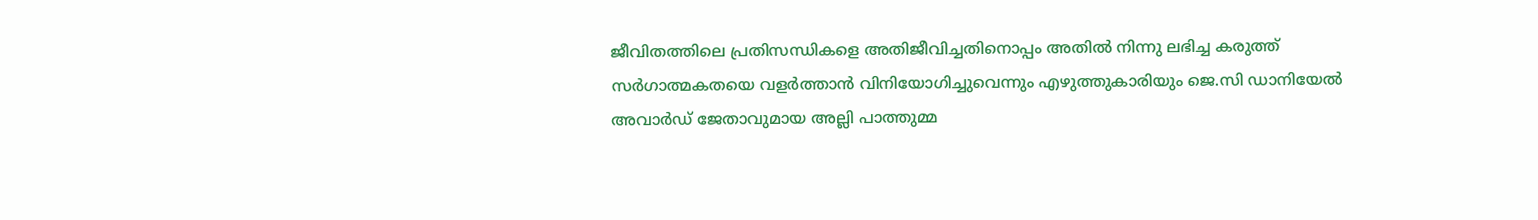ജീവിതത്തിലെ പ്രതിസന്ധികളെ അതിജീവിച്ചതിനൊപ്പം അതിൽ നിന്നു ലഭിച്ച കരുത്ത് സർഗാത്മകതയെ വളർത്താൻ വിനിയോഗിച്ചുവെന്നും എഴുത്തുകാരിയും ജെ.സി ഡാനിയേൽ അവാർഡ് ജേതാവുമായ അല്ലി പാത്തുമ്മ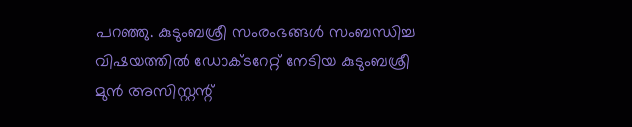പറഞ്ഞു. കുടുംബശ്രീ സംരംഭങ്ങൾ സംബന്ധിച്ച വിഷയത്തിൽ ഡോക്ടറേറ്റ് നേടിയ കുടുംബശ്രീ മുൻ അസിസ്റ്റന്റ്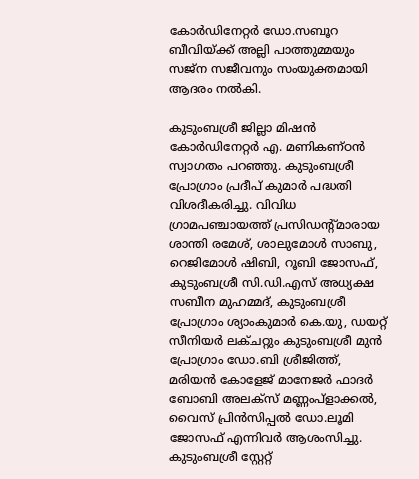കോർഡിനേറ്റർ ഡോ.സബൂറ ബീവിയ്ക്ക് അല്ലി പാത്തുമ്മയും സജ്ന സജീവനും സംയുക്തമായി ആദരം നൽകി.

കുടുംബശ്രീ ജില്ലാ മിഷൻ കോർഡിനേറ്റർ എ. മണികണ്ഠൻ സ്വാഗതം പറഞ്ഞു. കുടുംബശ്രീ പ്രോഗ്രാം പ്രദീപ് കുമാർ പദ്ധതി വിശദീകരിച്ചു. വിവിധ  ഗ്രാമപഞ്ചായത്ത് പ്രസിഡന്റ്മാരായ ശാന്തി രമേശ്, ശാലുമോൾ സാബു, റെജിമോൾ ഷിബി, റൂബി ജോസഫ്, കുടുംബശ്രീ സി.ഡി.എസ് അധ്യക്ഷ സബീന മുഹമ്മദ്, കുടുംബശ്രീ പ്രോഗ്രാം ശ്യാംകുമാർ കെ.യു, ഡയറ്റ് സീനിയർ ലക്ചറ്റും കുടുംബശ്രീ മുൻ പ്രോഗ്രാം ഡോ.ബി ശ്രീജിത്ത്,   മരിയൻ കോളേജ് മാനേജർ ഫാദർ ബോബി അലക്സ് മണ്ണംപ്ളാക്കൽ, വൈസ് പ്രിൻസിപ്പൽ ഡോ.ലൂമി ജോസഫ് എന്നിവർ ആശംസിച്ചു. കുടുംബശ്രീ സ്റ്റേറ്റ്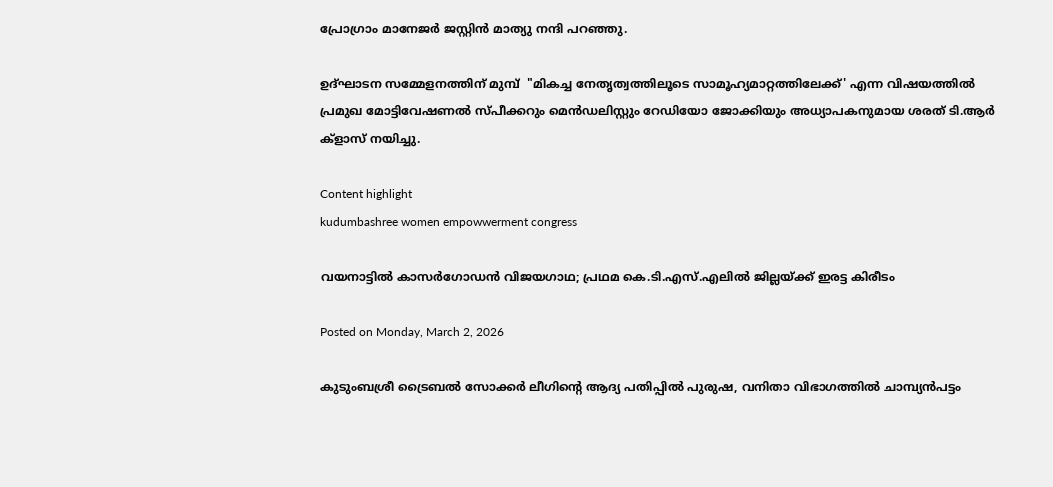പ്രോഗ്രാം മാനേജർ ജസ്റ്റിൻ മാത്യു നന്ദി പറഞ്ഞു.

ഉദ്ഘാടന സമ്മേളനത്തിന് മുമ്പ്  "മികച്ച നേതൃത്വത്തിലൂടെ സാമൂഹ്യമാറ്റത്തിലേക്ക്' എന്ന വിഷയത്തിൽ പ്രമുഖ മോട്ടിവേഷണൽ സ്പീക്കറും മെൻഡലിസ്റ്റും റേഡിയോ ജോക്കിയും അധ്യാപകനുമായ ശരത് ടി.ആർ ക്ളാസ് നയിച്ചു.

Content highlight
kudumbashree women empowwerment congress

വയനാട്ടില്‍ കാസര്‍ഗോഡന്‍ വിജയഗാഥ; പ്രഥമ കെ.ടി.എസ്.എലില്‍ ജില്ലയ്ക്ക് ഇരട്ട കിരീടം

Posted on Monday, March 2, 2026

കുടുംബശ്രീ ട്രൈബല്‍ സോക്കര്‍ ലീഗിന്റെ ആദ്യ പതിപ്പില്‍ പുരുഷ, വനിതാ വിഭാഗത്തില്‍ ചാമ്പ്യന്‍പട്ടം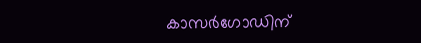കാസര്‍ഗോഡിന്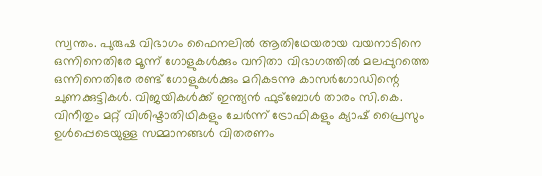സ്വന്തം. പുരുഷ വിഭാഗം ഫൈനലില്‍ ആതിഥേയരായ വയനാടിനെ ഒന്നിനെതിരേ മൂന്ന് ഗോളുകള്‍ക്കും വനിതാ വിഭാഗത്തില്‍ മലപ്പുറത്തെ ഒന്നിനെതിരേ രണ്ട് ഗോളുകള്‍ക്കും മറികടന്നു കാസര്‍ഗോഡിന്റെ ചുണക്കുട്ടികള്‍. വിജയികള്‍ക്ക് ഇന്ത്യന്‍ ഫുട്‌ബോള്‍ താരം സി.കെ. വിനീതും മറ്റ് വിശിഷ്ടാതിഥികളും ചേര്‍ന്ന് ട്രോഫികളും ക്യാഷ് പ്രൈസും ഉള്‍പ്പെടെയുള്ള സമ്മാനങ്ങള്‍ വിതരണം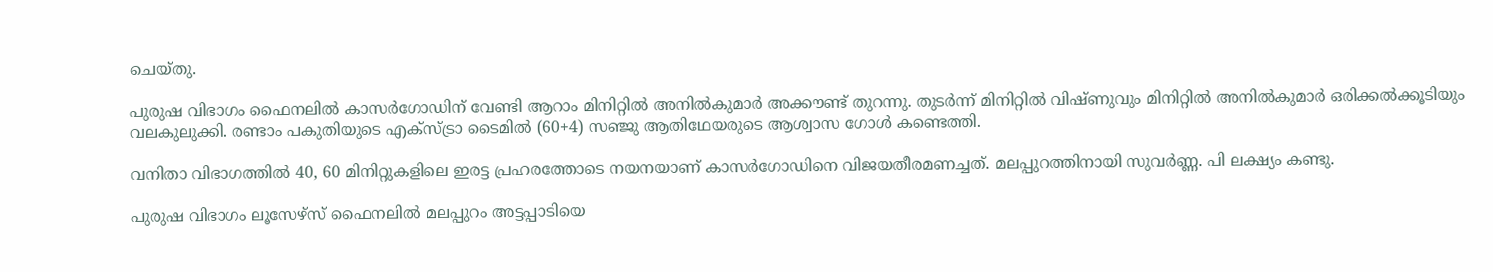ചെയ്തു.

പുരുഷ വിഭാഗം ഫൈനലില്‍ കാസര്‍ഗോഡിന് വേണ്ടി ആറാം മിനിറ്റില്‍ അനില്‍കുമാര്‍ അക്കൗണ്ട് തുറന്നു. തുടര്‍ന്ന് മിനിറ്റില്‍ വിഷ്ണുവും മിനിറ്റില്‍ അനില്‍കുമാര്‍ ഒരിക്കല്‍ക്കൂടിയും വലകുലുക്കി. രണ്ടാം പകുതിയുടെ എക്‌സ്ട്രാ ടൈമില്‍ (60+4) സഞ്ജു ആതിഥേയരുടെ ആശ്വാസ ഗോള്‍ കണ്ടെത്തി.

വനിതാ വിഭാഗത്തില്‍ 40, 60 മിനിറ്റുകളിലെ ഇരട്ട പ്രഹരത്തോടെ നയനയാണ് കാസര്‍ഗോഡിനെ വിജയതീരമണച്ചത്. മലപ്പുറത്തിനായി സുവര്‍ണ്ണ. പി ലക്ഷ്യം കണ്ടു.

പുരുഷ വിഭാഗം ലൂസേഴ്‌സ് ഫൈനലില്‍ മലപ്പുറം അട്ടപ്പാടിയെ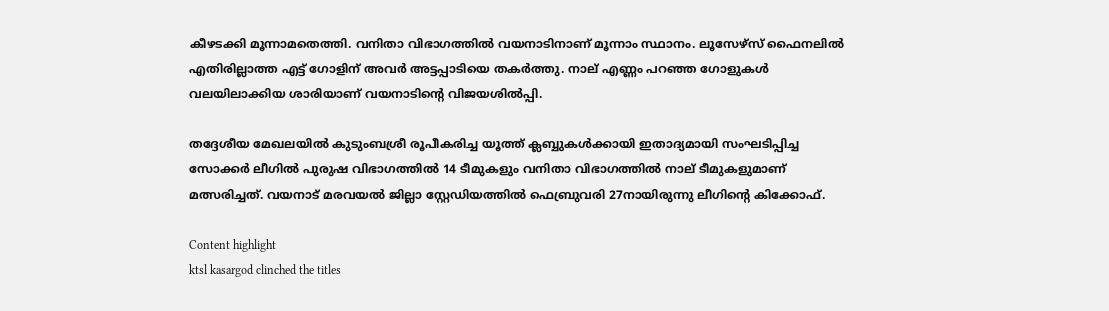കീഴടക്കി മൂന്നാമതെത്തി. വനിതാ വിഭാഗത്തില്‍ വയനാടിനാണ് മൂന്നാം സ്ഥാനം. ലൂസേഴ്‌സ് ഫൈനലില്‍ എതിരില്ലാത്ത എട്ട് ഗോളിന് അവര്‍ അട്ടപ്പാടിയെ തകര്‍ത്തു. നാല് എണ്ണം പറഞ്ഞ ഗോളുകള്‍ വലയിലാക്കിയ ശാരിയാണ് വയനാടിന്റെ വിജയശില്‍പ്പി.

തദ്ദേശീയ മേഖലയില്‍ കുടുംബശ്രീ രൂപീകരിച്ച യൂത്ത് ക്ലബ്ബുകള്‍ക്കായി ഇതാദ്യമായി സംഘടിപ്പിച്ച സോക്കര്‍ ലീഗില്‍ പുരുഷ വിഭാഗത്തില്‍ 14 ടീമുകളും വനിതാ വിഭാഗത്തില്‍ നാല് ടീമുകളുമാണ് മത്സരിച്ചത്. വയനാട് മരവയല്‍ ജില്ലാ സ്റ്റേഡിയത്തില്‍ ഫെബ്രുവരി 27നായിരുന്നു ലീഗിന്റെ കിക്കോഫ്.

Content highlight
ktsl kasargod clinched the titles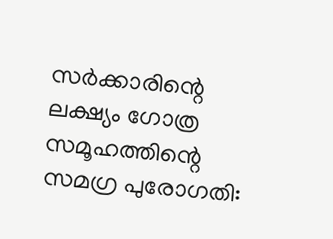സർക്കാരിന്റെ ലക്ഷ്യം ഗോത്ര സമൂഹത്തിന്റെ സമഗ്ര പുരോഗതി: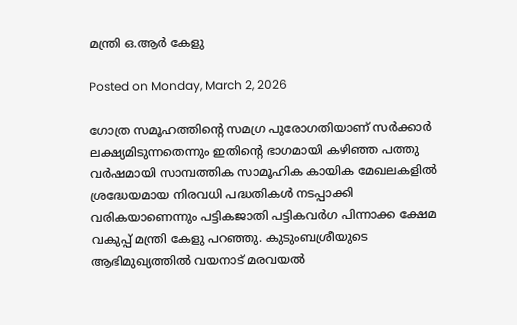മന്ത്രി ഒ.ആർ കേളു

Posted on Monday, March 2, 2026

ഗോത്ര സമൂഹത്തിന്റെ സമഗ്ര പുരോഗതിയാണ് സർക്കാർ ലക്ഷ്യമിടുന്നതെന്നും ഇതിന്റെ ഭാഗമായി കഴിഞ്ഞ പത്തു വർഷമായി സാമ്പത്തിക സാമൂഹിക കായിക മേഖലകളിൽ  ശ്രദ്ധേയമായ നിരവധി പദ്ധതികൾ നടപ്പാക്കി വരികയാണെന്നും പട്ടികജാതി പട്ടികവർഗ പിന്നാക്ക ക്ഷേമ വകുപ്പ് മന്ത്രി കേളു പറഞ്ഞു. കുടുംബശ്രീയുടെ ആഭിമുഖ്യത്തിൽ വയനാട് മരവയൽ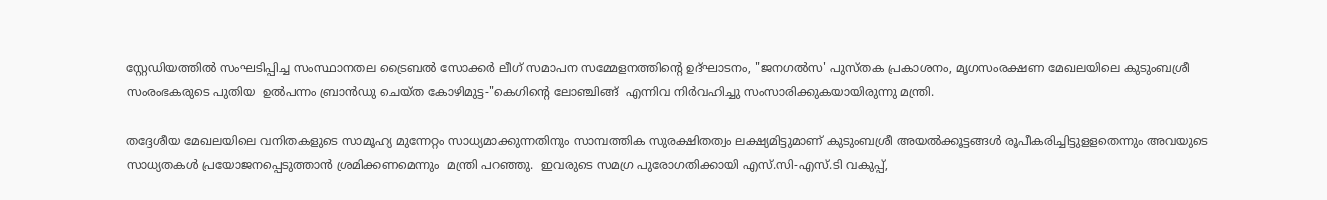സ്റ്റേഡിയത്തിൽ സംഘടിപ്പിച്ച സംസ്ഥാനതല ട്രൈബൽ സോക്കർ ലീഗ് സമാപന സമ്മേളനത്തിന്റെ ഉദ്ഘാടനം, "ജനഗൽസ' പുസ്തക പ്രകാശനം, മൃഗസംരക്ഷണ മേഖലയിലെ കുടുംബശ്രീ സംരംഭകരുടെ പുതിയ  ഉൽപന്നം ബ്രാൻഡു ചെയ്ത കോഴിമുട്ട-"കെഗിന്റെ ലോഞ്ചിങ്ങ്  എന്നിവ നിർവഹിച്ചു സംസാരിക്കുകയായിരുന്നു മന്ത്രി.

തദ്ദേശീയ മേഖലയിലെ വനിതകളുടെ സാമൂഹ്യ മുന്നേറ്റം സാധ്യമാക്കുന്നതിനും സാമ്പത്തിക സുരക്ഷിതത്വം ലക്ഷ്യമിട്ടുമാണ് കുടുംബശ്രീ അയൽക്കൂട്ടങ്ങൾ രൂപീകരിച്ചിട്ടുളളതെന്നും അവയുടെ സാധ്യതകൾ പ്രയോജനപ്പെടുത്താൻ ശ്രമിക്കണമെന്നും  മന്ത്രി പറഞ്ഞു.  ഇവരുടെ സമഗ്ര പുരോഗതിക്കായി എസ്.സി-എസ്.ടി വകുപ്പ്,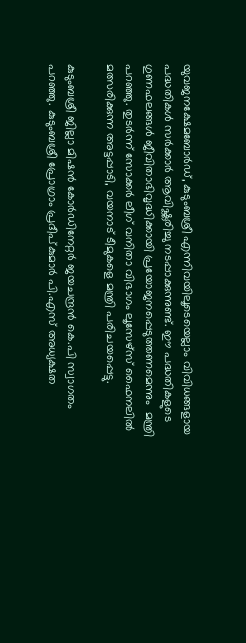യുവജനക്ഷേമബോർഡ്, കുടുംബശ്രീ എന്നിവയിലൂടെയെല്ലാം വിവിധങ്ങളായ പദ്ധതികൾ സർക്കാർ ആവിഷ്ക്കരിച്ചു നടപ്പാക്കുന്നുണ്ട്. ഈ പദ്ധതികളുടെ ഗുണഫലങ്ങൾ ജീവിതാഭിവൃദ്ധിക്കായി പ്രയോജനപ്പെടുത്തണമെന്നും  മന്ത്രി പറഞ്ഞു. തുടർന്ന് സോക്കർ ലീഗ് വനിതാ വിഭാഗം ലൂസേഴ്സ് ഫൈനലിൽ മത്സരിക്കുന്ന അട്ടപ്പാടി, വയനാട് ടീമുകളെ മന്ത്രി പരിചയപ്പെട്ടു.

കുടുംബശ്രീ ജില്ലാ മിഷൻ കോർഡിനേറ്റർ ജയചന്ദ്രൻ കെ.പി സ്വാഗതം പറഞ്ഞു. കുടുംബശ്രീ പ്രോഗ്രാം പ്രദീപ്കുമാർ പി.എസ് അധ്യക്ഷത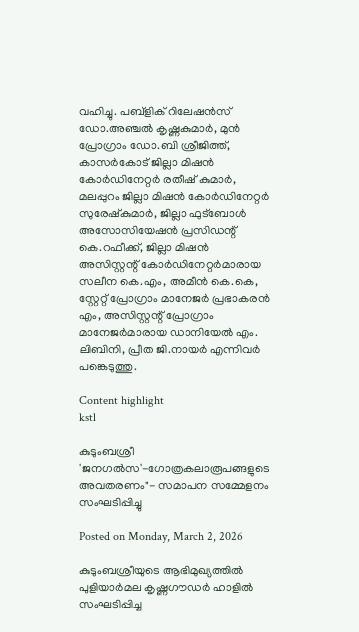വഹിച്ചു. പബ്ളിക് റിലേഷൻസ് ഡോ.അഞ്ചൽ കൃഷ്ണകുമാർ, മുൻ പ്രോഗ്രാം ഡോ.ബി ശ്രീജിത്ത്, കാസർകോട് ജില്ലാ മിഷൻ കോർഡിനേറ്റർ രതീഷ് കുമാർ, മലപ്പുറം ജില്ലാ മിഷൻ കോർഡിനേറ്റർ സുരേഷ്കുമാർ, ജില്ലാ ഫുട്ബോൾ അസോസിയേഷൻ പ്രസിഡന്റ് കെ.റഫീക്ക്, ജില്ലാ മിഷൻ അസിസ്റ്റന്റ് കോർഡിനേറ്റർമാരായ സലീന കെ.എം, അമീൻ കെ.കെ, സ്റ്റേറ്റ് പ്രോഗ്രാം മാനേജർ പ്രഭാകരൻ എം, അസിസ്റ്റന്റ് പ്രോഗ്രാം മാനേജർമാരായ ഡാനിയേൽ എം. ലിബിനി, പ്രീത ജി.നായർ എന്നിവർ പങ്കെടുത്തു.

Content highlight
kstl

കുടുംബശ്രീ 'ജനഗൽസ'-ഗോത്രകലാരൂപങ്ങളുടെ അവതരണം"- സമാപന സമ്മേളനം സംഘടിപ്പിച്ചു

Posted on Monday, March 2, 2026

കുടുംബശ്രീയുടെ ആഭിമുഖ്യത്തിൽ പുളിയാർമല കൃഷ്ണഗൗഡർ ഹാളിൽ സംഘടിപ്പിച്ച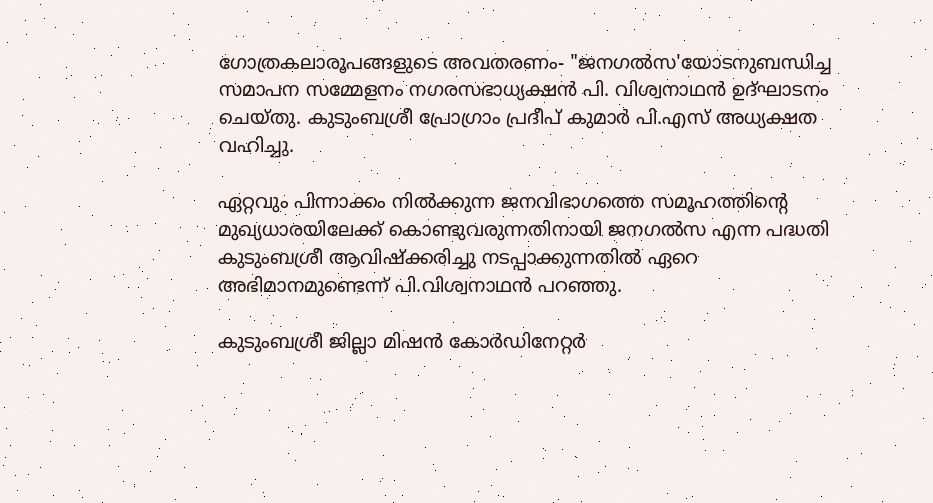ഗോത്രകലാരൂപങ്ങളുടെ അവതരണം- "ജനഗൽസ'യോടനുബന്ധിച്ച സമാപന സമ്മേളനം നഗരസഭാധ്യക്ഷൻ പി. വിശ്വനാഥൻ ഉദ്ഘാടനം ചെയ്തു. കുടുംബശ്രീ പ്രോഗ്രാം പ്രദീപ് കുമാർ പി.എസ് അധ്യക്ഷത വഹിച്ചു.

ഏറ്റവും പിന്നാക്കം നിൽക്കുന്ന ജനവിഭാഗത്തെ സമൂഹത്തിന്റെ മുഖ്യധാരയിലേക്ക് കൊണ്ടുവരുന്നതിനായി ജനഗൽസ എന്ന പദ്ധതി കുടുംബശ്രീ ആവിഷ്ക്കരിച്ചു നടപ്പാക്കുന്നതിൽ ഏറെ അഭിമാനമുണ്ടെന്ന് പി.വിശ്വനാഥൻ പറഞ്ഞു.

കുടുംബശ്രീ ജില്ലാ മിഷൻ കോർഡിനേറ്റർ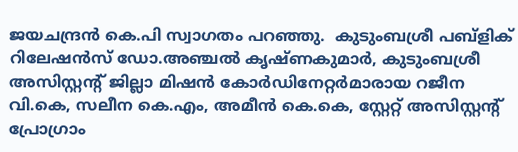ജയചന്ദ്രൻ കെ.പി സ്വാഗതം പറഞ്ഞു.  കുടുംബശ്രീ പബ്ളിക് റിലേഷൻസ് ഡോ.അഞ്ചൽ കൃഷ്ണകുമാർ, കുടുംബശ്രീ അസിസ്റ്റന്റ് ജില്ലാ മിഷൻ കോർഡിനേറ്റർമാരായ റജീന വി.കെ, സലീന കെ.എം, അമീൻ കെ.കെ, സ്റ്റേറ്റ് അസിസ്റ്റന്റ്  പ്രോഗ്രാം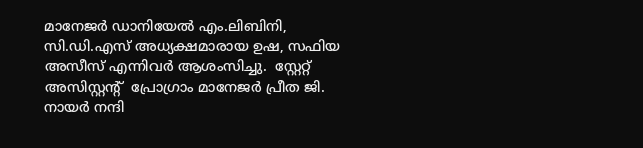മാനേജർ ഡാനിയേൽ എം.ലിബിനി, സി.ഡി.എസ് അധ്യക്ഷമാരായ ഉഷ, സഫിയ അസീസ് എന്നിവർ ആശംസിച്ചു.  സ്റ്റേറ്റ് അസിസ്റ്റന്റ്  പ്രോഗ്രാം മാനേജർ പ്രീത ജി. നായർ നന്ദി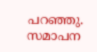പറഞ്ഞു. സമാപന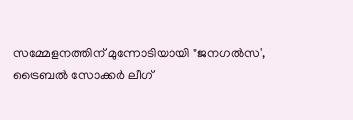സമ്മേളനത്തിന് മുന്നോടിയായി "ജനഗൽസ', ട്രൈബൽ സോക്കർ ലീഗ്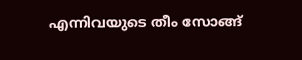എന്നിവയുടെ തീം സോങ്ങ്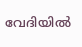വേദിയിൽ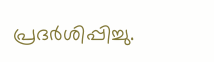പ്രദർശിപ്പിച്ചു.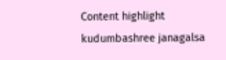Content highlight
kudumbashree janagalsa